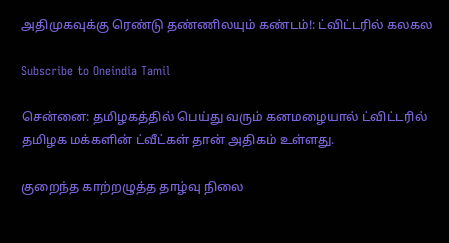அதிமுகவுக்கு ரெண்டு தண்ணிலயும் கண்டம்!: ட்விட்டரில் கலகல

Subscribe to Oneindia Tamil

சென்னை: தமிழகத்தில் பெய்து வரும் கனமழையால் ட்விட்டரில் தமிழக மக்களின் ட்வீட்கள் தான் அதிகம் உள்ளது.

குறைந்த காற்றழுத்த தாழ்வு நிலை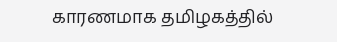காரணமாக தமிழகத்தில்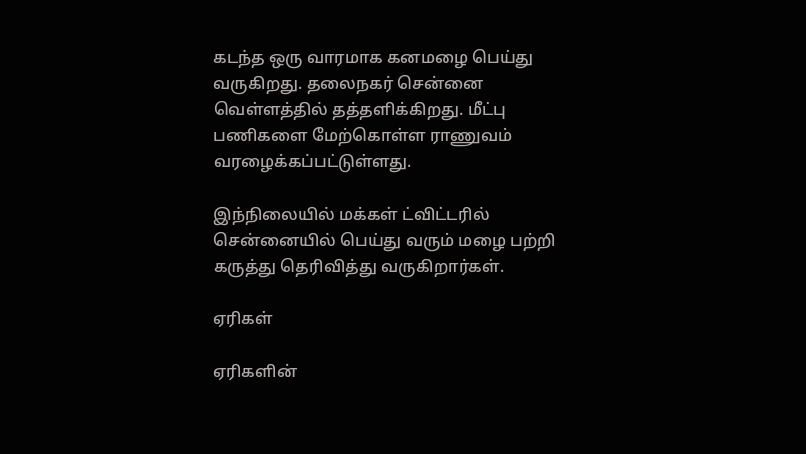கடந்த ஒரு வாரமாக கனமழை பெய்து வருகிறது. தலைநகர் சென்னை வெள்ளத்தில் தத்தளிக்கிறது. மீட்பு பணிகளை மேற்கொள்ள ராணுவம் வரழைக்கப்பட்டுள்ளது.

இந்நிலையில் மக்கள் ட்விட்டரில் சென்னையில் பெய்து வரும் மழை பற்றி கருத்து தெரிவித்து வருகிறார்கள்.

ஏரிகள்

ஏரிகளின்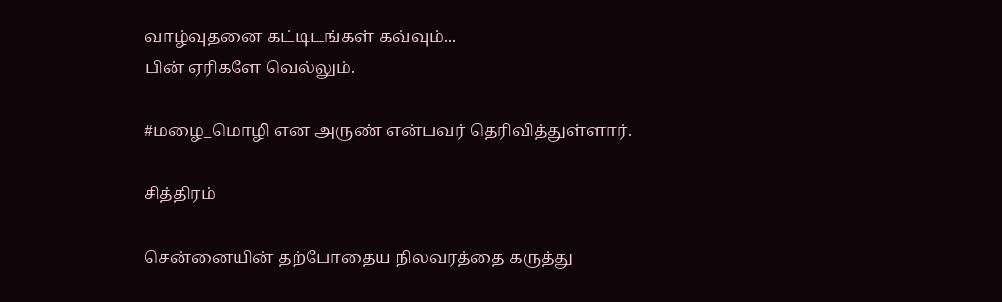வாழ்வுதனை கட்டிடங்கள் கவ்வும்...
பின் ஏரிகளே வெல்லும்.

#மழை_மொழி என அருண் என்பவர் தெரிவித்துள்ளார்.

சித்திரம்

சென்னையின் தற்போதைய நிலவரத்தை கருத்து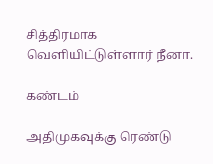சித்திரமாக வெளியிட்டுள்ளார் நீனா.

கண்டம்

அதிமுகவுக்கு ரெண்டு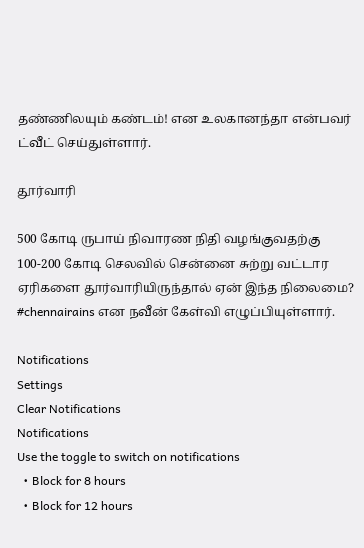தண்ணிலயும் கண்டம்! என உலகானந்தா என்பவர் ட்வீட் செய்துள்ளார்.

தூர்வாரி

500 கோடி ருபாய் நிவாரண நிதி வழங்குவதற்கு 100-200 கோடி செலவில் சென்னை சுற்று வட்டார ஏரிகளை தூர்வாரியிருந்தால் ஏன் இந்த நிலைமை?
#chennairains என நவீன் கேள்வி எழுப்பியுள்ளார்.

Notifications
Settings
Clear Notifications
Notifications
Use the toggle to switch on notifications
  • Block for 8 hours
  • Block for 12 hours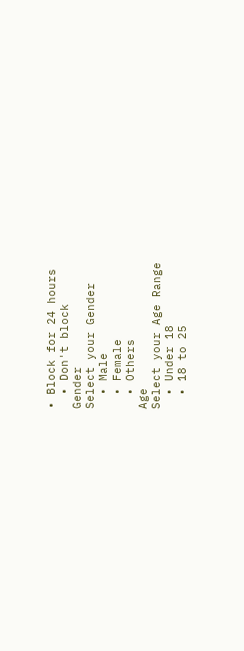• Block for 24 hours
  • Don't block
Gender
Select your Gender
  • Male
  • Female
  • Others
Age
Select your Age Range
  • Under 18
  • 18 to 25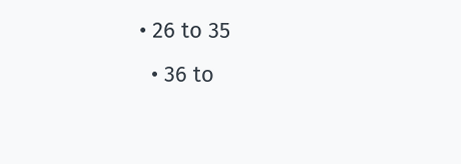• 26 to 35
  • 36 to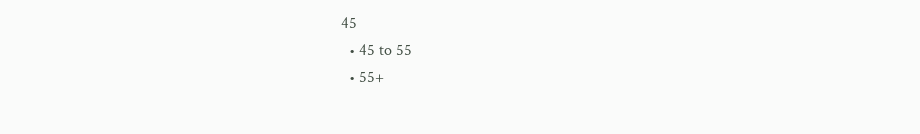45
  • 45 to 55
  • 55+